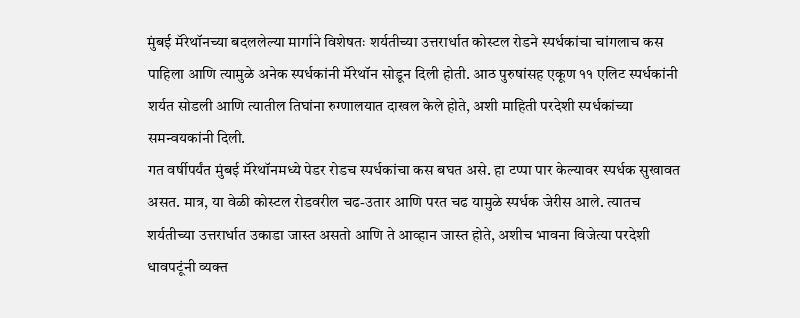मुंबई मॅरेथॉनच्या बदललेल्या मार्गाने विशेषतः शर्यतीच्या उत्तरार्धात कोस्टल रोडने स्पर्धकांचा चांगलाच कस पाहिला आणि त्यामुळे अनेक स्पर्धकांनी मॅरेथॉन सोडून दिली होती. आठ पुरुषांसह एकूण ११ एलिट स्पर्धकांनी शर्यत सोडली आणि त्यातील तिघांना रुग्णालयात दाखल केले होते, अशी माहिती परदेशी स्पर्धकांच्या समन्वयकांनी दिली.
गत वर्षीपर्यंत मुंबई मॅरेथॉनमध्ये पेडर रोडच स्पर्धकांचा कस बघत असे. हा टप्पा पार केल्यावर स्पर्धक सुखावत असत. मात्र, या वेळी कोस्टल रोडवरील चढ-उतार आणि परत चढ यामुळे स्पर्धक जेरीस आले. त्यातच शर्यतीच्या उत्तरार्धात उकाडा जास्त असतो आणि ते आव्हान जास्त होते, अशीच भावना विजेत्या परदेशी धावपटूंनी व्यक्त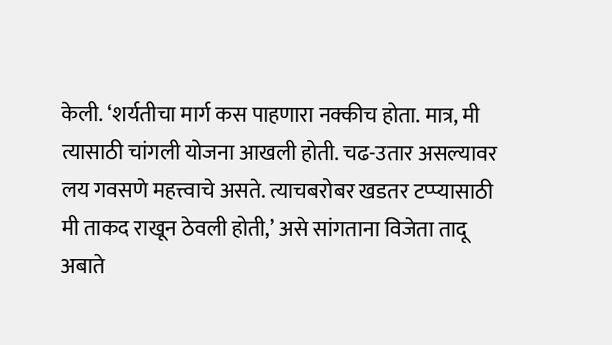केली. ‘शर्यतीचा मार्ग कस पाहणारा नक्कीच होता. मात्र, मी त्यासाठी चांगली योजना आखली होती. चढ-उतार असल्यावर लय गवसणे महत्त्वाचे असते. त्याचबरोबर खडतर टप्प्यासाठी मी ताकद राखून ठेवली होती,’ असे सांगताना विजेता तादू अबाते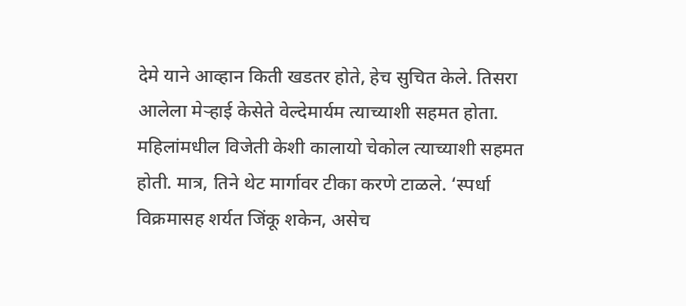देमे याने आव्हान किती खडतर होते, हेच सुचित केले. तिसरा आलेला मेऱ्हाई केसेते वेल्देमार्यम त्याच्याशी सहमत होता.
महिलांमधील विजेती केशी कालायो चेकोल त्याच्याशी सहमत होती. मात्र, तिने थेट मार्गावर टीका करणे टाळले. ‘स्पर्धा विक्रमासह शर्यत जिंकू शकेन, असेच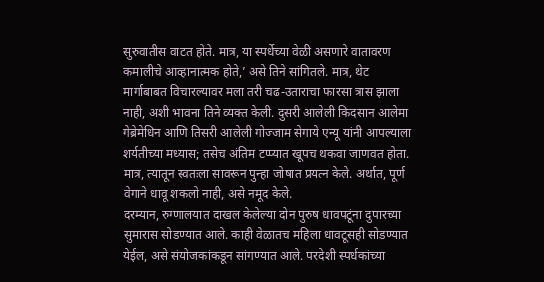सुरुवातीस वाटत होते. मात्र, या स्पर्धेच्या वेळी असणारे वातावरण कमालीचे आव्हानात्मक होते,’ असे तिने सांगितले. मात्र, थेट मार्गाबाबत विचारल्यावर मला तरी चढ-उताराचा फारसा त्रास झाला नाही, अशी भावना तिने व्यक्त केली. दुसरी आलेली किदसान आलेमा गेब्रेमेधिन आणि तिसरी आलेली गोज्जाम सेगाये एन्यू यांनी आपल्याला शर्यतीच्या मध्यास; तसेच अंतिम टप्प्यात खूपच थकवा जाणवत होता. मात्र, त्यातून स्वतःला सावरून पुन्हा जोषात प्रयत्न केले. अर्थात, पूर्ण वेगाने धावू शकलो नाही, असे नमूद केले.
दरम्यान, रुग्णालयात दाखल केलेल्या दोन पुरुष धावपटूंना दुपारच्या सुमारास सोडण्यात आले. काही वेळातच महिला धावटूसही सोडण्यात येईल, असे संयोजकांकडून सांगण्यात आले. परदेशी स्पर्धकांच्या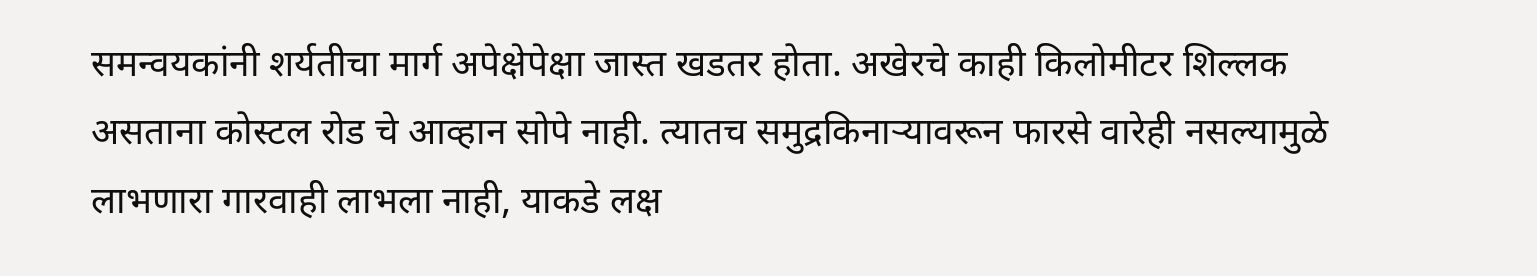समन्वयकांनी शर्यतीचा मार्ग अपेक्षेपेक्षा जास्त खडतर होता. अखेरचे काही किलोमीटर शिल्लक असताना कोस्टल रोड चे आव्हान सोपे नाही. त्यातच समुद्रकिनाऱ्यावरून फारसे वारेही नसल्यामुळे लाभणारा गारवाही लाभला नाही, याकडे लक्ष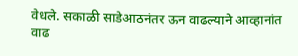वेधले. सकाळी साडेआठनंतर ऊन वाढल्याने आव्हानांत वाढ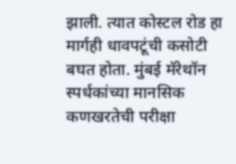झाली. त्यात कोस्टल रोड हा मार्गही धावपटूंची कसोटी बघत होता. मुंबई मॅरेथॉन स्पर्धकांच्या मानसिक कणखरतेची परीक्षा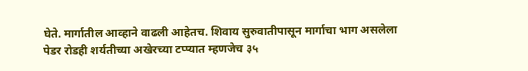घेते. मार्गातील आव्हाने वाढली आहेतच. शिवाय सुरुवातीपासून मार्गाचा भाग असलेला पेडर रोडही शर्यतीच्या अखेरच्या टप्प्यात म्हणजेच ३५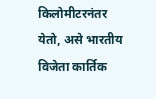किलोमीटरनंतर येतो, असे भारतीय विजेता कार्तिक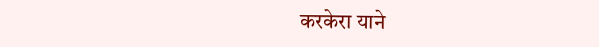करकेरा याने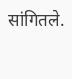सांगितले.